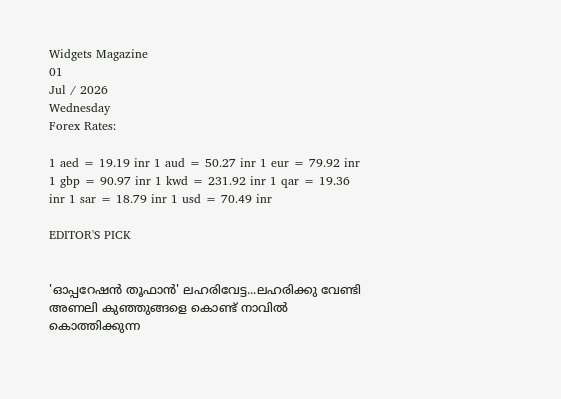Widgets Magazine
01
Jul / 2026
Wednesday
Forex Rates:

1 aed = 19.19 inr 1 aud = 50.27 inr 1 eur = 79.92 inr 1 gbp = 90.97 inr 1 kwd = 231.92 inr 1 qar = 19.36 inr 1 sar = 18.79 inr 1 usd = 70.49 inr

EDITOR'S PICK


'ഓപ്പറേഷൻ തൂഫാൻ' ലഹരിവേട്ട...ലഹരിക്കു വേണ്ടി അണലി കുഞ്ഞുങ്ങളെ കൊണ്ട് നാവിൽ കൊത്തിക്കുന്ന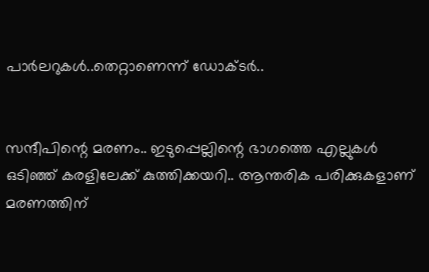പാർലറുകൾ..തെറ്റാണെന്ന് ഡോക്ടർ..


സന്ദീപിന്റെ മരണം.. ഇടുപ്പെല്ലിന്റെ ഭാഗത്തെ എല്ലുകള്‍ ഒടിഞ്ഞ് കരളിലേക്ക് കുത്തിക്കയറി.. ആന്തരിക പരിക്കുകളാണ് മരണത്തിന്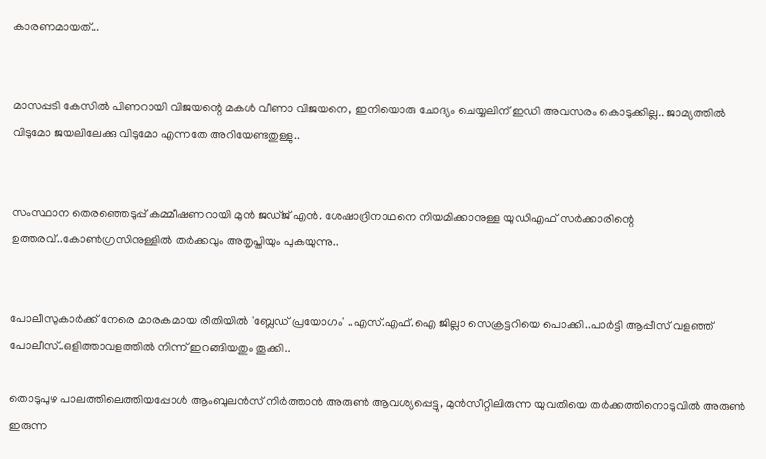കാരണമായത്...


മാസപ്പടി കേസില്‍ പിണറായി വിജയന്റെ മകള്‍ വീണാ വിജയനെ, ഇനിയൊരു ചോദ്യം ചെയ്യലിന് ഇഡി അവസരം കൊടുക്കില്ല.. ജാമ്യത്തില്‍ വിടുമോ ജയലിലേക്കു വിടുമോ എന്നതേ അറിയേണ്ടതുള്ളു..


സംസ്ഥാന തെരഞ്ഞെടുപ്പ് കമ്മീഷണറായി മുന്‍ ജഡ്ജ് എന്‍. ശേഷാദ്രിനാഥനെ നിയമിക്കാനുള്ള യുഡിഎഫ് സര്‍ക്കാരിന്റെ ഉത്തരവ്..കോണ്‍ഗ്രസിനുള്ളില്‍ തര്‍ക്കവും അതൃപ്തിയും പുകയുന്നു..


പോലീസുകാര്‍ക്ക് നേരെ മാരകമായ രീതിയില്‍ 'ബ്ലേഡ് പ്രയോഗം' ..എസ്.എഫ്.ഐ ജില്ലാ സെക്രട്ടറിയെ പൊക്കി..പാർട്ടി ആപ്പീസ് വളഞ്ഞ് പോലീസ്..ഒളിത്താവളത്തിൽ നിന്ന് ഇറങ്ങിയതും തൂക്കി..

തൊടുപുഴ പാലത്തിലെത്തിയപ്പോൾ ആംബുലൻസ് നിർത്താൻ അരുൺ ആവശ്യപ്പെട്ടു, മുൻസീറ്റിലിരുന്ന യുവതിയെ തർക്കത്തിനൊടുവിൽ അരുൺ ഇരുന്ന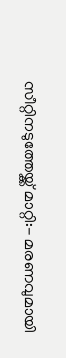സീറ്റിനടുത്തേയ്ക്ക് മാറ്റി:- മരണവുമായി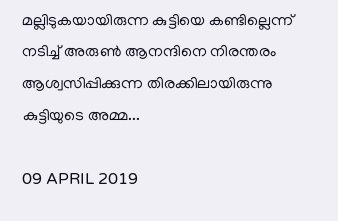മല്ലിടുകയായിരുന്ന കുട്ടിയെ കണ്ടില്ലെന്ന് നടിച്ച് അരുൺ ആനന്ദിനെ നിരന്തരം ആശ്വസിപ്പിക്കുന്ന തിരക്കിലായിരുന്നു കുട്ടിയുടെ അമ്മ...

09 APRIL 2019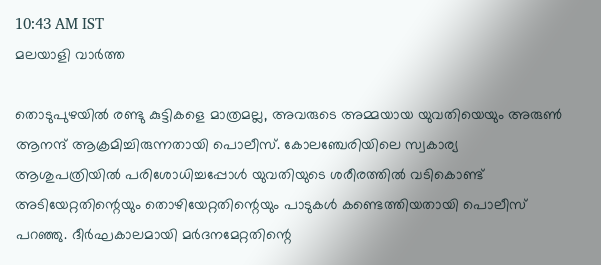10:43 AM IST
മലയാളി വാര്‍ത്ത

തൊടുപുഴയിൽ രണ്ടു കുട്ടികളെ മാത്രമല്ല, അവരുടെ അമ്മയായ യുവതിയെയും അരുൺ ആനന്ദ് ആക്രമിച്ചിരുന്നതായി പൊലീസ്. കോലഞ്ചേരിയിലെ സ്വകാര്യ ആശുപത്രിയിൽ പരിശോധിച്ചപ്പോൾ യുവതിയുടെ ശരീരത്തിൽ വടികൊണ്ട് അടിയേറ്റതിന്റെയും തൊഴിയേറ്റതിന്റെയും പാടുകൾ കണ്ടെത്തിയതായി പൊലീസ് പറഞ്ഞു. ദീർഘകാലമായി മർദനമേറ്റതിന്റെ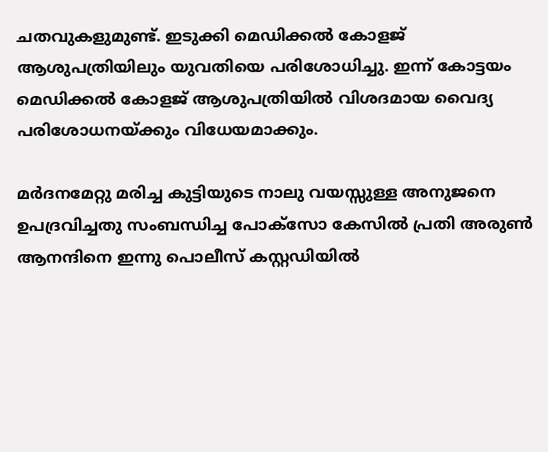ചതവുകളുമുണ്ട്. ഇടുക്കി മെഡിക്കൽ കോളജ് ആശുപത്രിയിലും യുവതിയെ പരിശോധിച്ചു. ഇന്ന് കോട്ടയം മെഡിക്കൽ കോളജ് ആശുപത്രിയിൽ വിശദമായ വൈദ്യ പരിശോധനയ്ക്കും വിധേയമാക്കും.

മർദനമേറ്റു മരിച്ച കുട്ടിയുടെ നാലു വയസ്സുള്ള അനുജനെ ഉപദ്രവിച്ചതു സംബന്ധിച്ച പോക്സോ കേസിൽ പ്രതി അരുൺ ആനന്ദിനെ ഇന്നു പൊലീസ് കസ്റ്റഡിയിൽ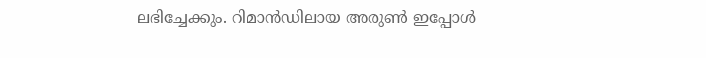ലഭിച്ചേക്കും. റിമാൻഡിലായ അരുൺ ഇപ്പോൾ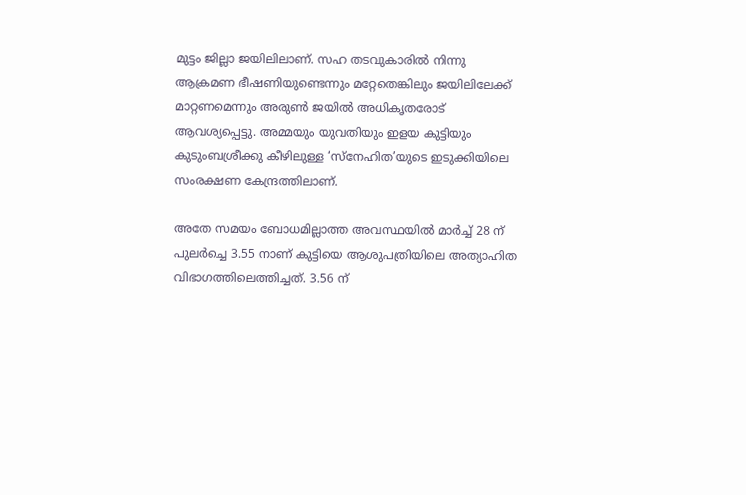മുട്ടം ജില്ലാ ജയിലിലാണ്. സഹ തടവുകാരിൽ നിന്നു ആക്രമണ ഭീഷണിയുണ്ടെന്നും മറ്റേതെങ്കിലും ജയിലിലേക്ക് മാറ്റണമെന്നും അരുൺ ജയിൽ അധികൃതരോട് ആവശ്യപ്പെട്ടു. അമ്മയും യുവതിയും ഇളയ കുട്ടിയും കുടുംബശ്രീക്കു കീഴിലുള്ള ‘സ്നേഹിത’യുടെ ഇടുക്കിയിലെ സംരക്ഷണ കേന്ദ്രത്തിലാണ്.

അതേ സമയം ബോധമില്ലാത്ത അവസ്ഥയിൽ മാർച്ച് 28 ന് പുലർച്ചെ 3.55 നാണ് കുട്ടിയെ ആശുപത്രിയിലെ അത്യാഹിത വിഭാഗത്തിലെത്തിച്ചത്. 3.56 ന്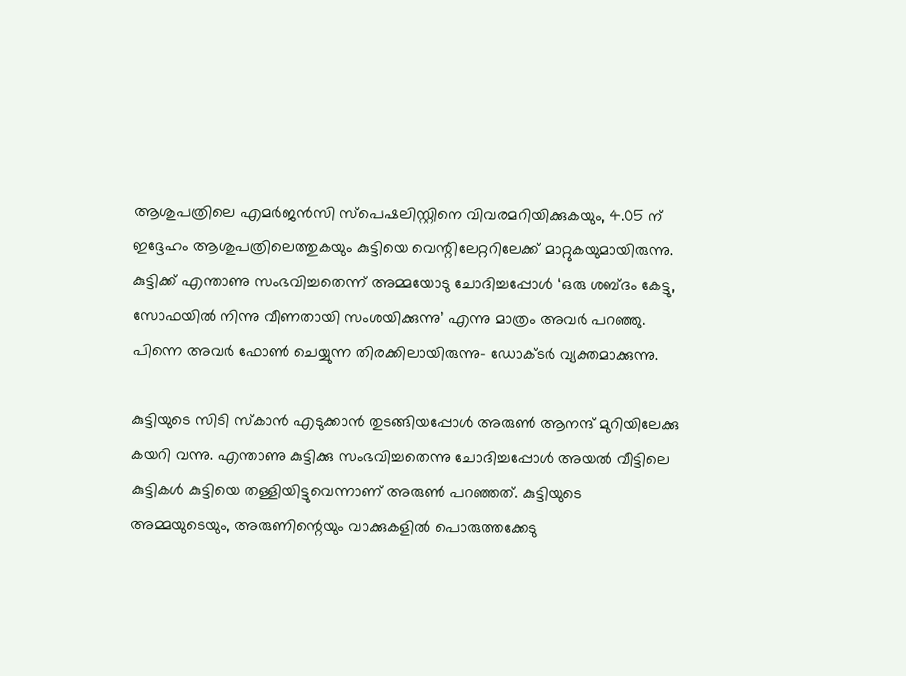ആശുപത്രിലെ എമർജൻസി സ്പെഷലിസ്റ്റിനെ വിവരമറിയിക്കുകയും, 4.05 ന് ഇദ്ദേഹം ആശുപത്രിലെത്തുകയും കുട്ടിയെ വെന്റിലേറ്ററിലേക്ക് മാറ്റുകയുമായിരുന്നു. കുട്ടിക്ക് എന്താണു സംഭവിച്ചതെന്ന് അമ്മയോടു ചോദിച്ചപ്പോൾ ‘ഒരു ശബ്ദം കേട്ടു, സോഫയിൽ നിന്നു വീണതായി സംശയിക്കുന്നു’ എന്നു മാത്രം അവർ പറഞ്ഞു. പിന്നെ അവർ ഫോൺ ചെയ്യുന്ന തിരക്കിലായിരുന്നു- ഡോക്ടർ വ്യക്തമാക്കുന്നു.

കുട്ടിയുടെ സിടി സ്കാൻ എടുക്കാൻ തുടങ്ങിയപ്പോൾ അരുൺ ആനന്ദ് മുറിയിലേക്കു കയറി വന്നു. എന്താണു കുട്ടിക്കു സംഭവിച്ചതെന്നു ചോദിച്ചപ്പോൾ അയൽ വീട്ടിലെ കുട്ടികൾ കുട്ടിയെ തള്ളിയിട്ടുവെന്നാണ് അരുൺ പറഞ്ഞത്. കുട്ടിയുടെ അമ്മയുടെയും, അരുണിന്റെയും വാക്കുകളിൽ പൊരുത്തക്കേടു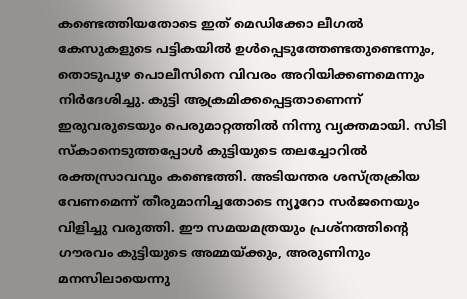കണ്ടെത്തിയതോടെ ഇത് മെഡിക്കോ ലീഗൽ കേസുകളുടെ പട്ടികയിൽ ഉൾപ്പെടുത്തേണ്ടതുണ്ടെന്നും, തൊടുപുഴ പൊലീസിനെ വിവരം അറിയിക്കണമെന്നും നിർദേശിച്ചു. കുട്ടി ആക്രമിക്കപ്പെട്ടതാണെന്ന് ഇരുവരുടെയും പെരുമാറ്റത്തിൽ നിന്നു വ്യക്തമായി. സിടി സ്കാനെടുത്തപ്പോൾ കുട്ടിയുടെ തലച്ചോറിൽ രക്തസ്രാവവും കണ്ടെത്തി. അടിയന്തര ശസ്ത്രക്രിയ വേണമെന്ന് തീരുമാനിച്ചതോടെ ന്യൂറോ സർജനെയും വിളിച്ചു വരുത്തി. ഈ സമയമത്രയും പ്രശ്നത്തിന്റെ ഗൗരവം കുട്ടിയുടെ അമ്മയ്ക്കും, അരുണിനും മനസിലായെന്നു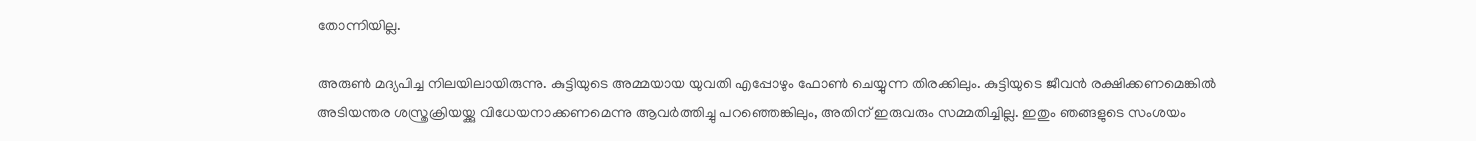തോന്നിയില്ല.

അരുൺ മദ്യപിച്ച നിലയിലായിരുന്നു. കുട്ടിയുടെ അമ്മയായ യുവതി എപ്പോഴും ഫോൺ ചെയ്യുന്ന തിരക്കിലും. കുട്ടിയുടെ ജീവൻ രക്ഷിക്കണമെങ്കിൽ അടിയന്തര ശസ്ത്രക്രിയയ്ക്കു വിധേയനാക്കണമെന്നു ആവർത്തിച്ചു പറഞ്ഞെങ്കിലും, അതിന് ഇരുവരും സമ്മതിച്ചില്ല. ഇതും ഞങ്ങളുടെ സംശയം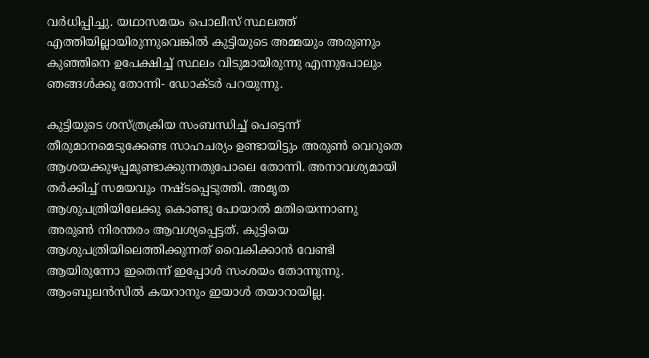വർധിപ്പിച്ചു. യഥാസമയം പൊലീസ് സ്ഥലത്ത് എത്തിയില്ലായിരുന്നുവെങ്കിൽ കുട്ടിയുടെ അമ്മയും അരുണും കുഞ്ഞിനെ ഉപേക്ഷിച്ച് സ്ഥലം വിടുമായിരുന്നു എന്നുപോലും ഞങ്ങൾക്കു തോന്നി- ഡോക്ടർ പറയുന്നു.

കുട്ടിയുടെ ശസ്ത്രക്രിയ സംബന്ധിച്ച് പെട്ടെന്ന് തീരുമാനമെടുക്കേണ്ട സാഹചര്യം ഉണ്ടായിട്ടും അരുൺ വെറുതെ ആശയക്കുഴപ്പമുണ്ടാക്കുന്നതുപോലെ തോന്നി. അനാവശ്യമായി തർക്കിച്ച് സമയവും നഷ്ടപ്പെടുത്തി. അമൃത ആശുപത്രിയിലേക്കു കൊണ്ടു പോയാൽ മതിയെന്നാണു അരുൺ നിരന്തരം ആവശ്യപ്പെട്ടത്. കുട്ടിയെ ആശുപത്രിയിലെത്തിക്കുന്നത് വൈകിക്കാൻ വേണ്ടി ആയിരുന്നോ ഇതെന്ന് ഇപ്പോൾ സംശയം തോന്നുന്നു. ആംബുലൻസിൽ കയറാനും ഇയാൾ തയാറായില്ല.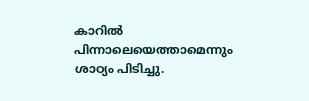കാറിൽ പിന്നാലെയെത്താമെന്നും ശാഠ്യം പിടിച്ചു.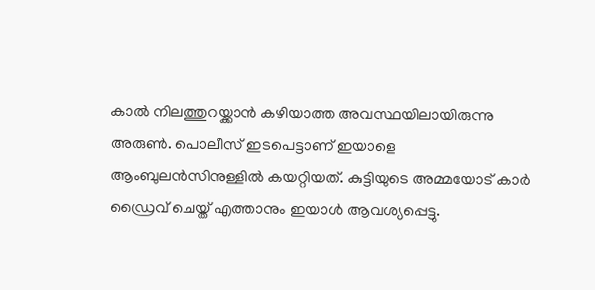കാൽ നിലത്തുറയ്ക്കാൻ കഴിയാത്ത അവസ്ഥയിലായിരുന്നു അരുൺ. പൊലീസ് ഇടപെട്ടാണ് ഇയാളെ ആംബുലൻസിനുള്ളിൽ കയറ്റിയത്. കുട്ടിയുടെ അമ്മയോട് കാർ ഡ്രൈവ് ചെയ്ത് എത്താനും ഇയാൾ ആവശ്യപ്പെട്ടു.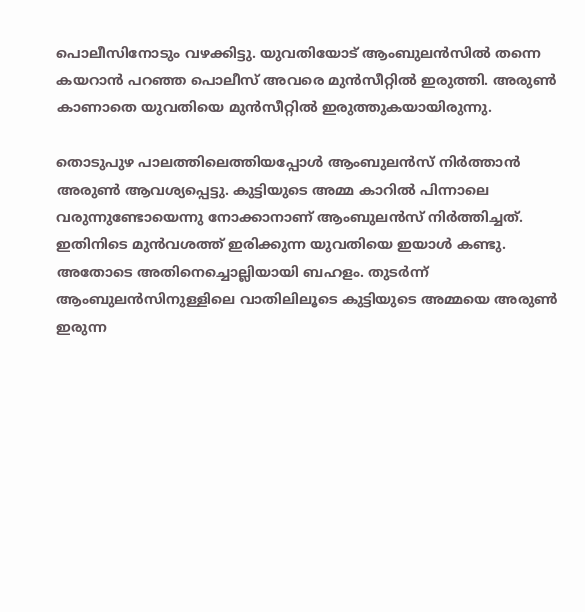പൊലീസിനോടും വഴക്കിട്ടു. യുവതിയോട് ആംബുലൻസിൽ തന്നെ കയറാൻ പറഞ്ഞ പൊലീസ് അവരെ മുൻസീറ്റിൽ ഇരുത്തി. അരുൺ കാണാതെ യുവതിയെ മുൻസീറ്റിൽ ഇരുത്തുകയായിരുന്നു.

തൊടുപുഴ പാലത്തിലെത്തിയപ്പോൾ ആംബുലൻസ് നിർത്താൻ അരുൺ ആവശ്യപ്പെട്ടു. കുട്ടിയുടെ അമ്മ കാറിൽ പിന്നാലെ വരുന്നുണ്ടോയെന്നു നോക്കാനാണ് ആംബുലൻസ് നിർത്തിച്ചത്. ഇതിനിടെ മുൻവശത്ത് ഇരിക്കുന്ന യുവതിയെ ഇയാൾ കണ്ടു. അതോടെ അതിനെച്ചൊല്ലിയായി ബഹളം. തുടർന്ന് ആംബുലൻസിനുള്ളിലെ വാതിലിലൂടെ കുട്ടിയുടെ അമ്മയെ അരുൺ ഇരുന്ന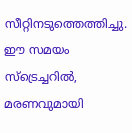സീറ്റിനടുത്തെത്തിച്ചു. ഈ സമയം സ്ട്രെച്ചറിൽ, മരണവുമായി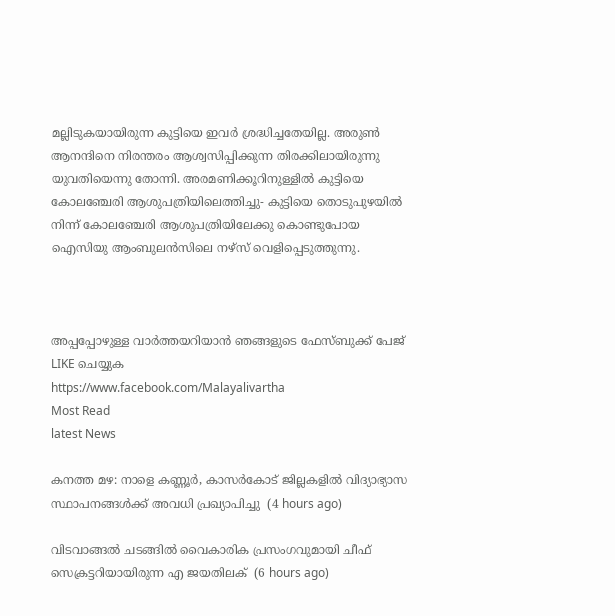മല്ലിടുകയായിരുന്ന കുട്ടിയെ ഇവർ ശ്രദ്ധിച്ചതേയില്ല. അരുൺ ആനന്ദിനെ നിരന്തരം ആശ്വസിപ്പിക്കുന്ന തിരക്കിലായിരുന്നു യുവതിയെന്നു തോന്നി. അരമണിക്കൂറിനുള്ളിൽ കുട്ടിയെ കോലഞ്ചേരി ആശുപത്രിയിലെത്തിച്ചു- കുട്ടിയെ തൊടുപുഴയിൽ നിന്ന് കോലഞ്ചേരി ആശുപത്രിയിലേക്കു കൊണ്ടുപോയ ഐസിയു ആംബുലൻസിലെ നഴ്സ് വെളിപ്പെടുത്തുന്നു.



അപ്പപ്പോഴുള്ള വാര്‍ത്തയറിയാന്‍ ഞങ്ങളുടെ ഫേസ്‌ബുക്ക്‌ പേജ് LIKE ചെയ്യുക
https://www.facebook.com/Malayalivartha
Most Read
latest News

കനത്ത മഴ: നാളെ കണ്ണൂര്‍, കാസര്‍കോട് ജില്ലകളില്‍ വിദ്യാഭ്യാസ സ്ഥാപനങ്ങള്‍ക്ക് അവധി പ്രഖ്യാപിച്ചു  (4 hours ago)

വിടവാങ്ങല്‍ ചടങ്ങില്‍ വൈകാരിക പ്രസംഗവുമായി ചീഫ് സെക്രട്ടറിയായിരുന്ന എ ജയതിലക്  (6 hours ago)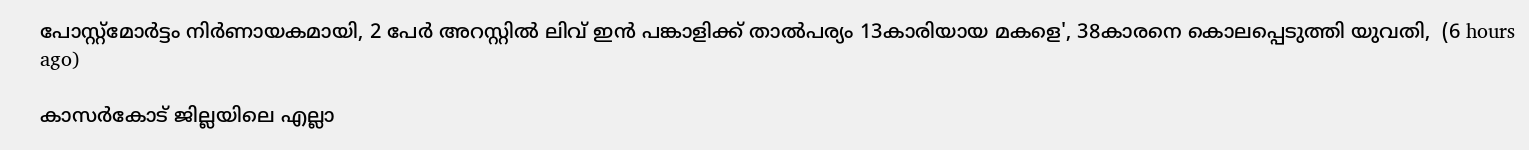പോസ്റ്റ്മോർട്ടം നിർണായകമായി, 2 പേർ അറസ്റ്റിൽ ലിവ് ഇൻ പങ്കാളിക്ക് താൽപര്യം 13കാരിയായ മകളെ', 38കാരനെ കൊലപ്പെടുത്തി യുവതി,  (6 hours ago)

കാസർകോട് ജില്ലയിലെ എല്ലാ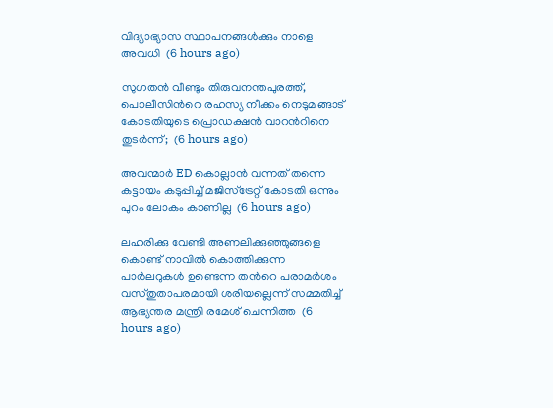വിദ്യാഭ്യാസ സ്ഥാപനങ്ങൾക്കും നാളെ അവധി  (6 hours ago)

സുഗതൻ വീണ്ടും തിരുവനന്തപുരത്ത്, പൊലീസിന്‍റെ രഹസ്യ നീക്കം നെടുമങ്ങാട് കോടതിയുടെ പ്രൊഡക്ഷൻ വാറന്‍റിനെ തുടർന്ന്;  (6 hours ago)

അവന്മാർ ED കൊല്ലാൻ വന്നത് തന്നെ കട്ടായം കടുപ്പിച്ച് മജിസ്ട്രേറ്റ് കോടതി ഒന്നും പുറം ലോകം കാണില്ല  (6 hours ago)

ലഹരിക്കു വേണ്ടി അണലിക്കുഞ്ഞുങ്ങളെ കൊണ്ട് നാവിൽ കൊത്തിക്കുന്ന പാർലറുകൾ ഉണ്ടെന്ന തന്‍റെ പരാമർശം വസ്തുതാപരമായി ശരിയല്ലെന്ന് സമ്മതിച്ച് ആഭ്യന്തര മന്ത്രി രമേശ് ചെന്നിത്ത  (6 hours ago)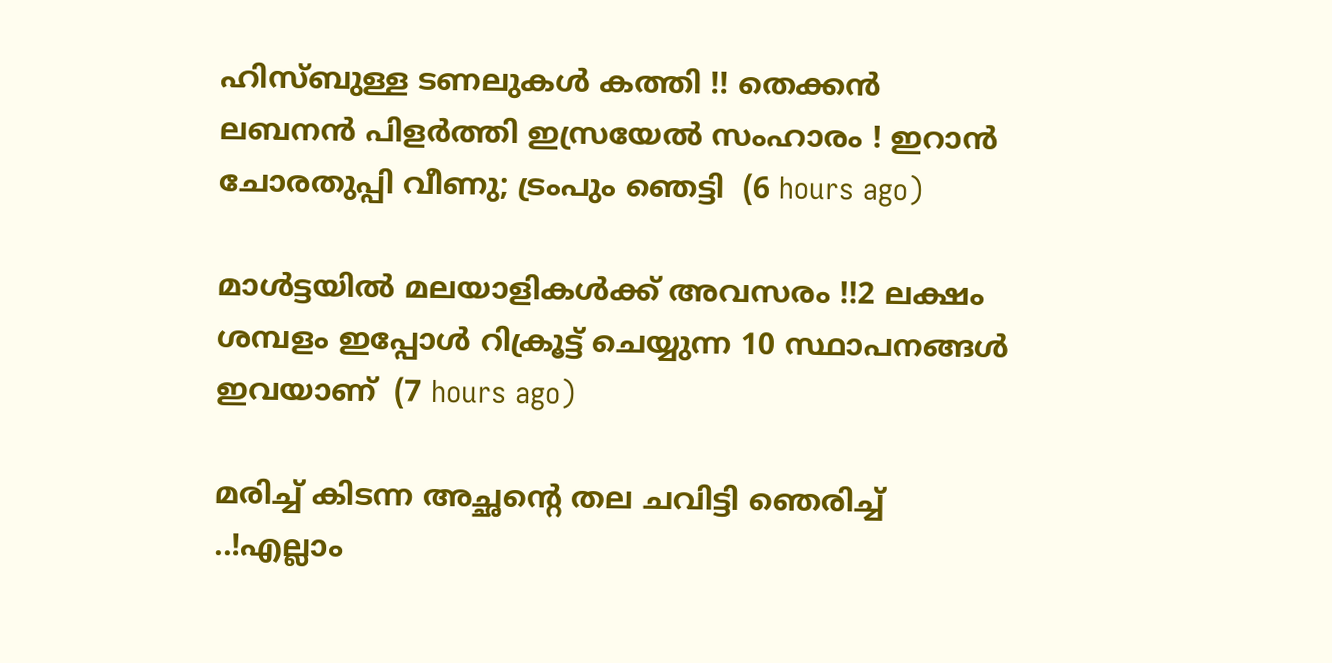ഹിസ്ബുള്ള ടണലുകള്‍ കത്തി !! തെക്കന്‍ ലബനന്‍ പിളര്‍ത്തി ഇസ്രയേല്‍ സംഹാരം ! ഇറാന്‍ ചോരതുപ്പി വീണു; ട്രംപും ഞെട്ടി  (6 hours ago)

മാൾട്ടയിൽ മലയാളികൾക്ക് അവസരം !!2 ലക്ഷം ശമ്പളം ഇപ്പോൾ റിക്രൂട്ട് ചെയ്യുന്ന 10 സ്ഥാപനങ്ങൾ ഇവയാണ്  (7 hours ago)

മരിച്ച് കിടന്ന അച്ഛന്റെ തല ചവിട്ടി ഞെരിച്ച് ..!എല്ലാം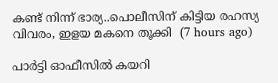കണ്ട് നിന്ന് ഭാര്യ..പൊലീസിന് കിട്ടിയ രഹസ്യ വിവരം, ഇളയ മകനെ തൂക്കി  (7 hours ago)

പാർട്ടി ഓഫീസിൽ കയറി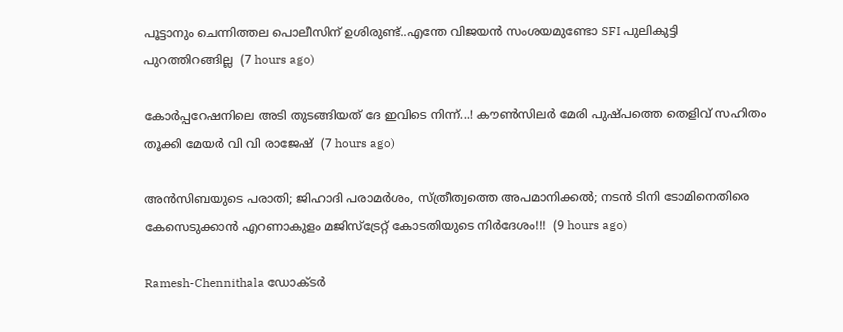പൂട്ടാനും ചെന്നിത്തല പൊലീസിന് ഉശിരുണ്ട്..എന്തേ വിജയൻ സംശയമുണ്ടോ SFI പുലികുട്ടി പുറത്തിറങ്ങില്ല  (7 hours ago)

കോർപ്പറേഷനിലെ അടി തുടങ്ങിയത് ദേ ഇവിടെ നിന്ന്...! കൗൺസിലർ മേരി പുഷ്പത്തെ തെളിവ് സഹിതം തൂക്കി മേയർ വി വി രാജേഷ്  (7 hours ago)

അൻസിബയുടെ പരാതി; ജിഹാദി പരാമർശം, സ്ത്രീത്വത്തെ അപമാനിക്കൽ; നടൻ ടിനി ടോമിനെതിരെ കേസെടുക്കാൻ എറണാകുളം മജിസ്ട്രേറ്റ് കോടതിയുടെ നിർദേശം!!!  (9 hours ago)

Ramesh-Chennithala ഡോക്ടർ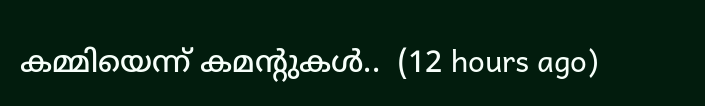കമ്മിയെന്ന് കമന്റുകൾ..  (12 hours ago)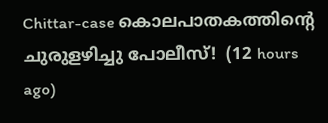Chittar-case കൊലപാതകത്തിന്റെ ചുരുളഴിച്ചു പോലീസ്!  (12 hours ago)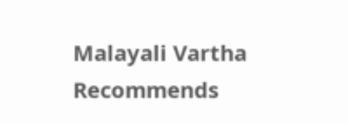Malayali Vartha Recommends